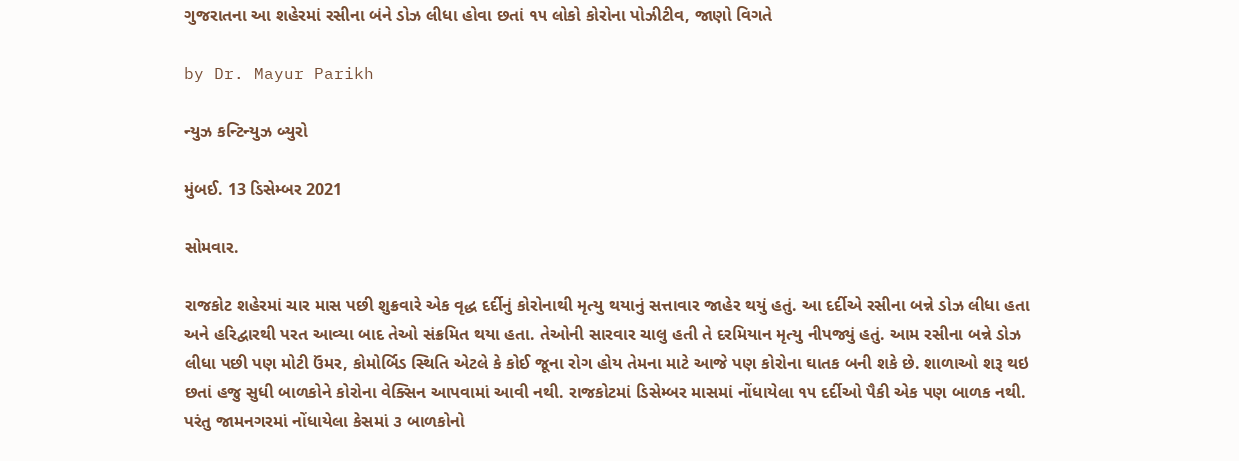ગુજરાતના આ શહેરમાં રસીના બંને ડોઝ લીધા હોવા છતાં ૧૫ લોકો કોરોના પોઝીટીવ, જાણો વિગતે

by Dr. Mayur Parikh

ન્યુઝ કન્ટિન્યુઝ બ્યુરો

મુંબઈ. 13 ડિસેમ્બર 2021

સોમવાર.

રાજકોટ શહેરમાં ચાર માસ પછી શુક્રવારે એક વૃદ્ધ દર્દીનું કોરોનાથી મૃત્યુ થયાનું સત્તાવાર જાહેર થયું હતું. આ દર્દીએ રસીના બન્ને ડોઝ લીધા હતા અને હરિદ્વારથી પરત આવ્યા બાદ તેઓ સંક્રમિત થયા હતા. તેઓની સારવાર ચાલુ હતી તે દરમિયાન મૃત્યુ નીપજ્યું હતું. આમ રસીના બન્ને ડોઝ લીધા પછી પણ મોટી ઉંમર, કોમોર્બિડ સ્થિતિ એટલે કે કોઈ જૂના રોગ હોય તેમના માટે આજે પણ કોરોના ઘાતક બની શકે છે. શાળાઓ શરૂ થઇ છતાં હજુ સુધી બાળકોને કોરોના વેક્સિન આપવામાં આવી નથી. રાજકોટમાં ડિસેમ્બર માસમાં નોંધાયેલા ૧૫ દર્દીઓ પૈકી એક પણ બાળક નથી. પરંતુ જામનગરમાં નોંધાયેલા કેસમાં ૩ બાળકોનો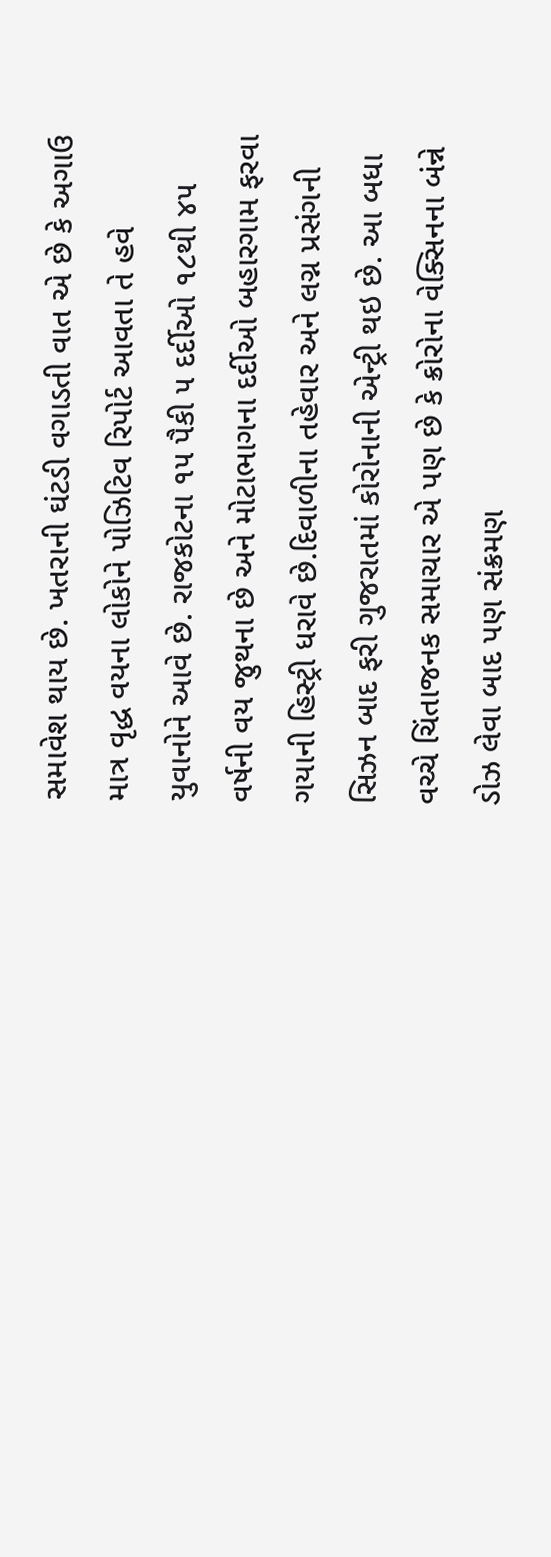સમાવેશ થાય છે. ખતરાની ઘંટડી વગાડતી વાત એ છે કે અગાઉ માત્ર વૃદ્ધ વયના લોકોને પોઝિટિવ રિપોર્ટ આવતા તે હવે યુવાનોને આવે છે. રાજકોટના ૧૫ પૈકી ૫ દર્દીઓ ૧૮થી ૪૫ વર્ષની વય જુથના છે અને મોટાભાગના દર્દીઓ બહારગામ ફરવા ગયાની હિસ્ટ્રી ધરાવે છે.દિવાળીના તહેવાર અને લગ્ન પ્રસંગની સિઝન બાદ ફરી ગુજરાતમાં કોરોનાની એન્ટ્રી થઇ છે. આ બધા વચ્ચે ચિંતાજનક સમાચાર એ પણ છે કે ક્રોરોના વેક્સિનના બંન્ને ડોઝ લેવા બાદ પણ સંક્રમણ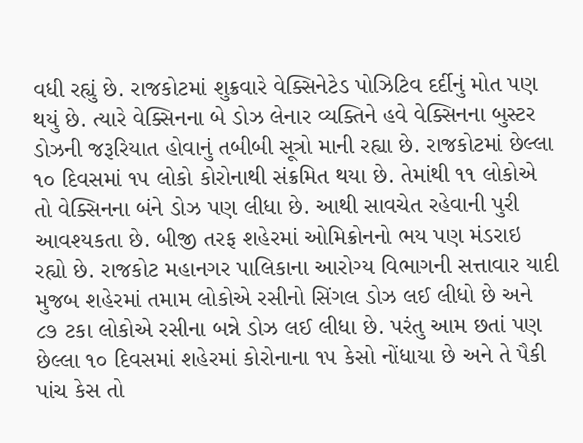વધી રહ્યું છે. રાજકોટમાં શુક્રવારે વેક્સિનેટેડ પોઝિટિવ દર્દીનું મોત પણ થયું છે. ત્યારે વેક્સિનના બે ડોઝ લેનાર વ્યક્તિને હવે વેક્સિનના બુસ્ટર ડોઝની જરૂરિયાત હોવાનું તબીબી સૂત્રો માની રહ્યા છે. રાજકોટમાં છેલ્લા ૧૦ દિવસમાં ૧૫ લોકો કોરોનાથી સંક્રમિત થયા છે. તેમાંથી ૧૧ લોકોએ તો વેક્સિનના બંને ડોઝ પણ લીધા છે. આથી સાવચેત રહેવાની પુરી આવશ્યકતા છે. બીજી તરફ શહેરમાં ઓમિક્રોનનો ભય પણ મંડરાઇ રહ્યો છે. રાજકોટ મહાનગર પાલિકાના આરોગ્ય વિભાગની સત્તાવાર યાદી મુજબ શહેરમાં તમામ લોકોએ રસીનો સિંગલ ડોઝ લઈ લીધો છે અને ૮૭ ટકા લોકોએ રસીના બન્ને ડોઝ લઈ લીધા છે. પરંતુ આમ છતાં પણ છેલ્લા ૧૦ દિવસમાં શહેરમાં કોરોનાના ૧૫ કેસો નોંધાયા છે અને તે પૈકી પાંચ કેસ તો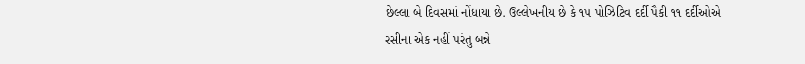છેલ્લા બે દિવસમાં નોંધાયા છે. ઉલ્લેખનીય છે કે ૧૫ પોઝિટિવ દર્દી પૈકી ૧૧ દર્દીઓએ રસીના એક નહીં પરંતુ બન્ને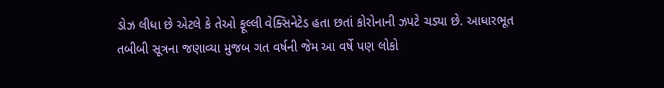ડોઝ લીધા છે એટલે કે તેઓ ફૂલ્લી વેક્સિનેટેડ હતા છતાં કોરોનાની ઝપટે ચડ્યા છે. આધારભૂત તબીબી સૂત્રના જણાવ્યા મુજબ ગત વર્ષની જેમ આ વર્ષે પણ લોકો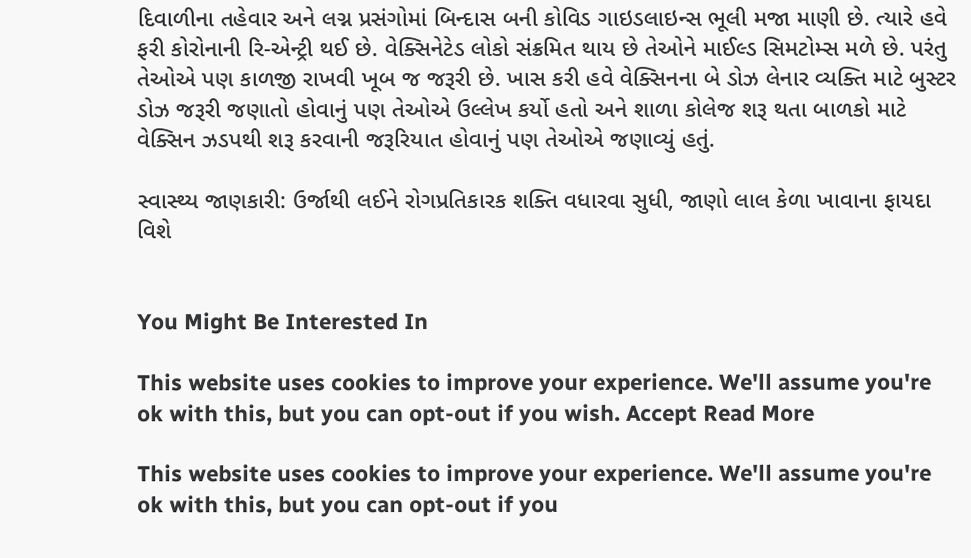દિવાળીના તહેવાર અને લગ્ન પ્રસંગોમાં બિન્દાસ બની કોવિડ ગાઇડલાઇન્સ ભૂલી મજા માણી છે. ત્યારે હવે ફરી કોરોનાની રિ-એન્ટ્રી થઈ છે. વેક્સિનેટેડ લોકો સંક્રમિત થાય છે તેઓને માઈલ્ડ સિમટોમ્સ મળે છે. પરંતુ તેઓએ પણ કાળજી રાખવી ખૂબ જ જરૂરી છે. ખાસ કરી હવે વેક્સિનના બે ડોઝ લેનાર વ્યક્તિ માટે બુસ્ટર ડોઝ જરૂરી જણાતો હોવાનું પણ તેઓએ ઉલ્લેખ કર્યો હતો અને શાળા કોલેજ શરૂ થતા બાળકો માટે વેક્સિન ઝડપથી શરૂ કરવાની જરૂરિયાત હોવાનું પણ તેઓએ જણાવ્યું હતું.

સ્વાસ્થ્ય જાણકારી: ઉર્જાથી લઈને રોગપ્રતિકારક શક્તિ વધારવા સુધી, જાણો લાલ કેળા ખાવાના ફાયદા વિશે


You Might Be Interested In

This website uses cookies to improve your experience. We'll assume you're ok with this, but you can opt-out if you wish. Accept Read More

This website uses cookies to improve your experience. We'll assume you're ok with this, but you can opt-out if you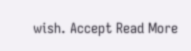wish. Accept Read More